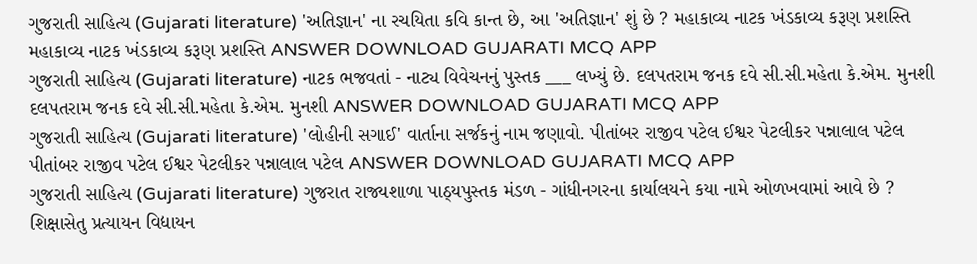ગુજરાતી સાહિત્ય (Gujarati literature) 'અતિજ્ઞાન' ના રચયિતા કવિ કાન્ત છે, આ 'અતિજ્ઞાન' શું છે ? મહાકાવ્ય નાટક ખંડકાવ્ય કરૂણ પ્રશસ્તિ મહાકાવ્ય નાટક ખંડકાવ્ય કરૂણ પ્રશસ્તિ ANSWER DOWNLOAD GUJARATI MCQ APP
ગુજરાતી સાહિત્ય (Gujarati literature) નાટક ભજવતાં - નાટ્ય વિવેચનનું પુસ્તક ___ લખ્યું છે. દલપતરામ જનક દવે સી.સી.મહેતા કે.એમ. મુનશી દલપતરામ જનક દવે સી.સી.મહેતા કે.એમ. મુનશી ANSWER DOWNLOAD GUJARATI MCQ APP
ગુજરાતી સાહિત્ય (Gujarati literature) 'લોહીની સગાઈ' વાર્તાના સર્જકનું નામ જણાવો. પીતાંબર રાજીવ પટેલ ઈશ્વર પેટલીકર પન્નાલાલ પટેલ પીતાંબર રાજીવ પટેલ ઈશ્વર પેટલીકર પન્નાલાલ પટેલ ANSWER DOWNLOAD GUJARATI MCQ APP
ગુજરાતી સાહિત્ય (Gujarati literature) ગુજરાત રાજ્યશાળા પાઠ્યપુસ્તક મંડળ - ગાંધીનગરના કાર્યાલયને કયા નામે ઓળખવામાં આવે છે ? શિક્ષાસેતુ પ્રત્યાયન વિદ્યાયન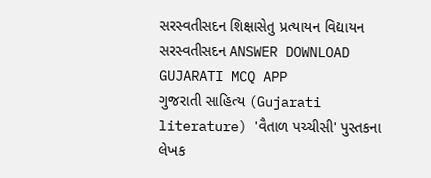સરસ્વતીસદન શિક્ષાસેતુ પ્રત્યાયન વિદ્યાયન સરસ્વતીસદન ANSWER DOWNLOAD GUJARATI MCQ APP
ગુજરાતી સાહિત્ય (Gujarati literature) 'વૈતાળ પચ્ચીસી' પુસ્તકના લેખક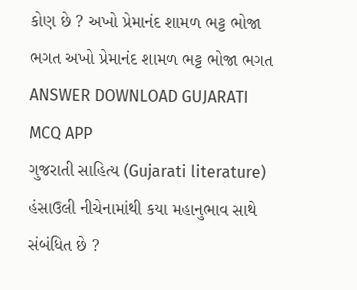કોણ છે ? અખો પ્રેમાનંદ શામળ ભટ્ટ ભોજા ભગત અખો પ્રેમાનંદ શામળ ભટ્ટ ભોજા ભગત ANSWER DOWNLOAD GUJARATI MCQ APP
ગુજરાતી સાહિત્ય (Gujarati literature) હંસાઉલી નીચેનામાંથી કયા મહાનુભાવ સાથે સંબંધિત છે ?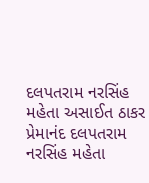દલપતરામ નરસિંહ મહેતા અસાઈત ઠાકર પ્રેમાનંદ દલપતરામ નરસિંહ મહેતા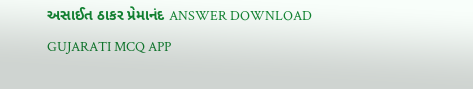અસાઈત ઠાકર પ્રેમાનંદ ANSWER DOWNLOAD GUJARATI MCQ APP